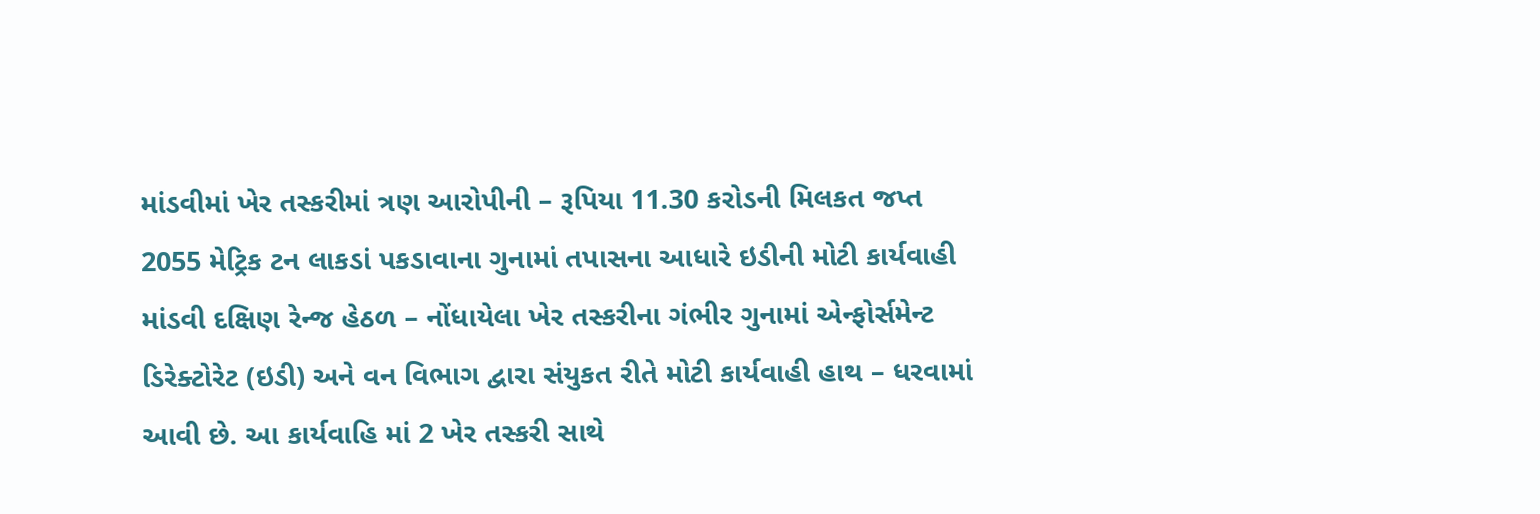માંડવીમાં ખેર તસ્કરીમાં ત્રણ આરોપીની – રૂપિયા 11.30 કરોડની મિલકત જપ્ત
2055 મેટ્રિક ટન લાકડાં પકડાવાના ગુનામાં તપાસના આધારે ઇડીની મોટી કાર્યવાહી
માંડવી દક્ષિણ રેન્જ હેઠળ – નોંધાયેલા ખેર તસ્કરીના ગંભીર ગુનામાં એન્ફોર્સમેન્ટ ડિરેક્ટોરેટ (ઇડી) અને વન વિભાગ દ્વારા સંયુકત રીતે મોટી કાર્યવાહી હાથ – ધરવામાં આવી છે. આ કાર્યવાહિ માં 2 ખેર તસ્કરી સાથે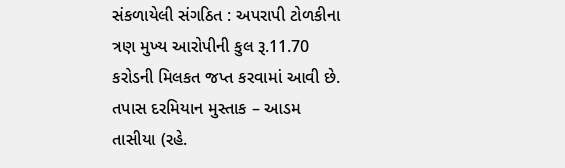સંકળાયેલી સંગઠિત : અપરાપી ટોળકીના ત્રણ મુખ્ય આરોપીની કુલ રૂ.11.70 કરોડની મિલકત જપ્ત કરવામાં આવી છે.
તપાસ દરમિયાન મુસ્તાક – આડમ તાસીયા (રહે.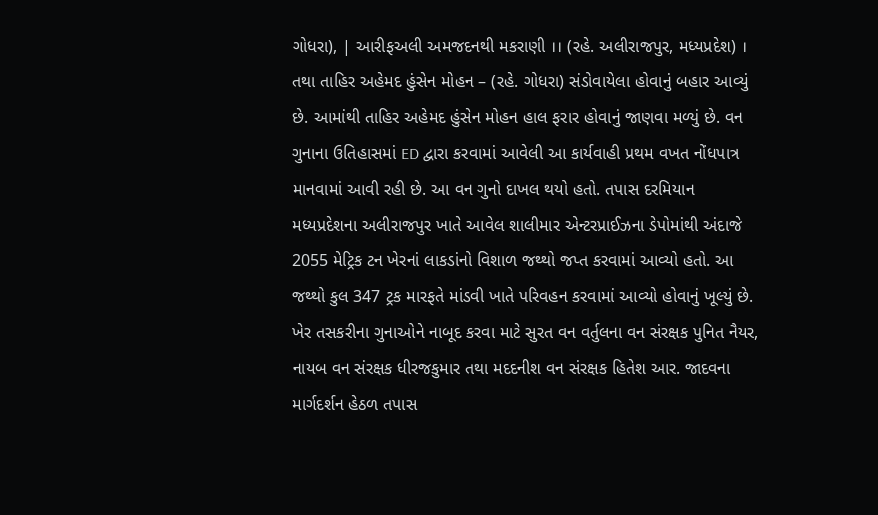ગોધરા), | આરીફઅલી અમજદનથી મકરાણી ।। (રહે. અલીરાજપુર, મધ્યપ્રદેશ) । તથા તાહિર અહેમદ હુંસેન મોહન – (રહે. ગોધરા) સંડોવાયેલા હોવાનું બહાર આવ્યું છે. આમાંથી તાહિર અહેમદ હુંસેન મોહન હાલ ફરાર હોવાનું જાણવા મળ્યું છે. વન ગુનાના ઉતિહાસમાં ED દ્વારા કરવામાં આવેલી આ કાર્યવાહી પ્રથમ વખત નોંધપાત્ર માનવામાં આવી રહી છે. આ વન ગુનો દાખલ થયો હતો. તપાસ દરમિયાન મધ્યપ્રદેશના અલીરાજપુર ખાતે આવેલ શાલીમાર એન્ટરપ્રાઈઝના ડેપોમાંથી અંદાજે 2055 મેટ્રિક ટન ખેરનાં લાકડાંનો વિશાળ જથ્થો જપ્ત કરવામાં આવ્યો હતો. આ જથ્થો કુલ 347 ટ્રક મારફતે માંડવી ખાતે પરિવહન કરવામાં આવ્યો હોવાનું ખૂલ્યું છે. ખેર તસકરીના ગુનાઓને નાબૂદ કરવા માટે સુરત વન વર્તુલના વન સંરક્ષક પુનિત નૈયર, નાયબ વન સંરક્ષક ધીરજકુમાર તથા મદદનીશ વન સંરક્ષક હિતેશ આર. જાદવના માર્ગદર્શન હેઠળ તપાસ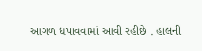આગળ ધપાવવામાં આવી રહીછે . હાલની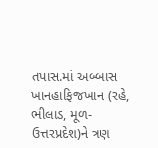તપાસ.માં અબ્બાસ ખાનહાફિજખાન (રહે, ભીલાડ, મૂળ-ઉત્તરપ્રદેશ)ને ત્રણ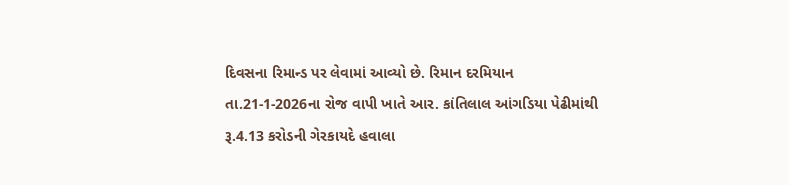દિવસના રિમાન્ડ પર લેવામાં આવ્યો છે. રિમાન દરમિયાન તા.21-1-2026ના રોજ વાપી ખાતે આર. કાંતિલાલ આંગડિયા પેઢીમાંથી રૂ.4.13 કરોડની ગેરકાયદે હવાલા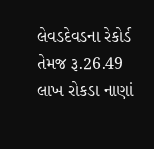લેવડદેવડના રેકોર્ડ તેમજ રૂ.26.49 લાખ રોકડા નાણાં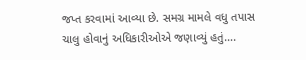જપ્ત કરવામાં આવ્યા છે. સમગ્ર મામલે વધુ તપાસ ચાલુ હોવાનું અધિકારીઓએ જણાવ્યું હતું….